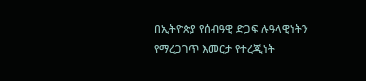በኢትዮጵያ የሰብዓዊ ድጋፍ ሉዓላዊነትን የማረጋገጥ እመርታ የተረጂነት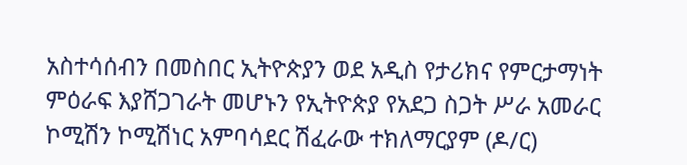አስተሳሰብን በመስበር ኢትዮጵያን ወደ አዲስ የታሪክና የምርታማነት ምዕራፍ እያሸጋገራት መሆኑን የኢትዮጵያ የአደጋ ስጋት ሥራ አመራር ኮሚሽን ኮሚሽነር አምባሳደር ሽፈራው ተክለማርያም (ዶ/ር)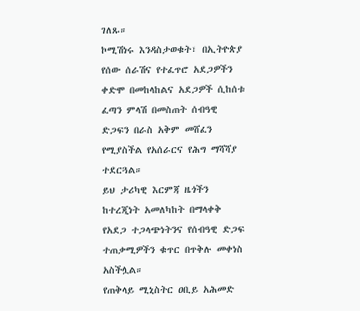ገለጹ።
ኮሚሽነሩ እንዳስታወቁት፣ በኢትዮጵያ የሰው ሰራሽና የተፈጥሮ አደጋዎችን ቀድሞ በመከላከልና አደጋዎች ሲከሰቱ ፈጣን ምላሽ በመስጠት ሰብዓዊ ድጋፍን በራስ አቅም መሸፈን የሚያስችል የአሰራርና የሕግ ማሻሻያ ተደርጓል።
ይህ ታሪካዊ እርምጃ ዜጎችን ከተረጂነት አመለካከት በማላቀቅ የአደጋ ተጋላጭነትንና የሰብዓዊ ድጋፍ ተጠቃሚዎችን ቁጥር በጥቅሉ መቀነስ አስችሏል።
የጠቅላይ ሚኒስትር ዐቢይ አሕመድ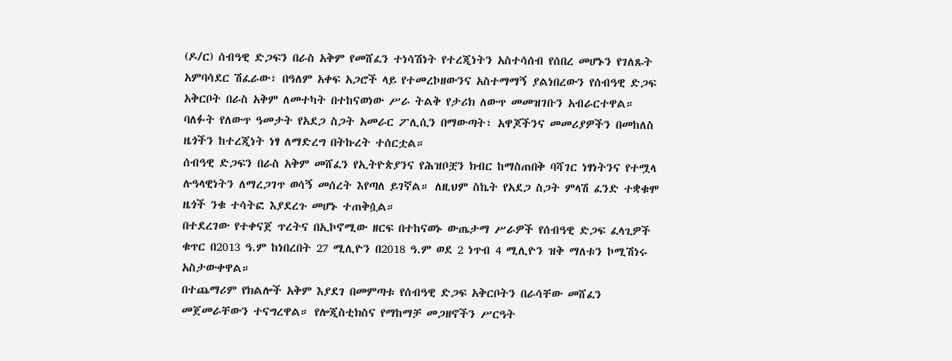(ዶ/ር) ሰብዓዊ ድጋፍን በራስ አቅም የመሸፈን ተነሳሽነት የተረጂነትን አስተሳሰብ የሰበረ መሆኑን የገለጹት አምባሳደር ሽፈራው፣ በዓለም አቀፍ አጋሮች ላይ የተመረኮዘውንና አስተማማኝ ያልነበረውን የሰብዓዊ ድጋፍ አቅርቦት በራስ አቅም ለመተካት በተከናወነው ሥራ ትልቅ የታሪክ ለውጥ መመዝገቡን አብራርተዋል።
ባለፉት የለውጥ ዓመታት የአደጋ ስጋት አመራር ፖሊሲን በማውጣት፣ አዋጆችንና መመሪያዎችን በመከለስ ዜጎችን ከተረጂነት ነፃ ለማድረግ በትኩረት ተሰርቷል።
ሰብዓዊ ድጋፍን በራስ አቅም መሸፈን የኢትዮጵያንና የሕዝቦቿን ክብር ከማስጠበቅ ባሻገር ነፃነትንና የተሟላ ሉዓላዊነትን ለማረጋገጥ ወሳኝ መሰረት እየጣለ ይገኛል። ለዚህም ስኬት የአደጋ ስጋት ምላሽ ፈንድ ተቋቁሞ ዜጎች ንቁ ተሳትፎ እያደረጉ መሆኑ ተጠቅሷል።
በተደረገው የተቀናጀ ጥረትና በኢኮኖሚው ዘርፍ በተከናወኑ ውጤታማ ሥራዎች የሰብዓዊ ድጋፍ ፈላጊዎች ቁጥር በ2013 ዓ.ም ከነበረበት 27 ሚሊዮን በ2018 ዓ.ም ወደ 2 ነጥብ 4 ሚሊዮን ዝቅ ማለቱን ኮሚሽነሩ አስታውቀዋል።
በተጨማሪም የክልሎች አቅም እያደገ በመምጣቱ የሰብዓዊ ድጋፍ አቅርቦትን በራሳቸው መሸፈን መጀመራቸውን ተናግረዋል። የሎጂስቲክስና የማከማቻ መጋዘኖችን ሥርዓት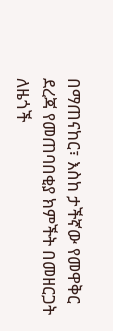በማጠናከር፣ እስከ ታችኛው የመዋቅር ደረጃ የመጠባበቂያ ክምችት በመዘርጋት ለዜጎች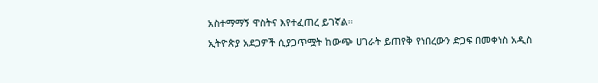አስተማማኝ ዋስትና እየተፈጠረ ይገኛል።
ኢትዮጵያ አደጋዎች ሲያጋጥሟት ከውጭ ሀገራት ይጠየቅ የነበረውን ድጋፍ በመቀነስ አዲስ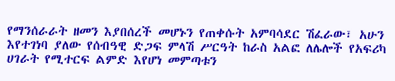የማንሰራራት ዘመን እያበሰረች መሆኑን የጠቀሱት አምባሳደር ሽፈራው፣ አሁን እየተገነባ ያለው የሰብዓዊ ድጋፍ ምላሽ ሥርዓት ከራስ አልፎ ለሌሎች የአፍሪካ ሀገራት የሚተርፍ ልምድ እየሆነ መምጣቱን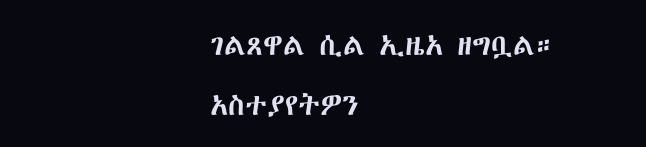ገልጸዋል ሲል ኢዜአ ዘግቧል።
አስተያየትዎን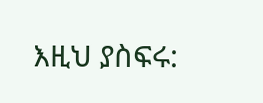እዚህ ያስፍሩ: